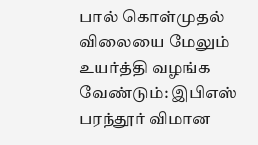பால் கொள்முதல் விலையை மேலும் உயர்த்தி வழங்க வேண்டும்: இபிஎஸ் பரந்தூர் விமான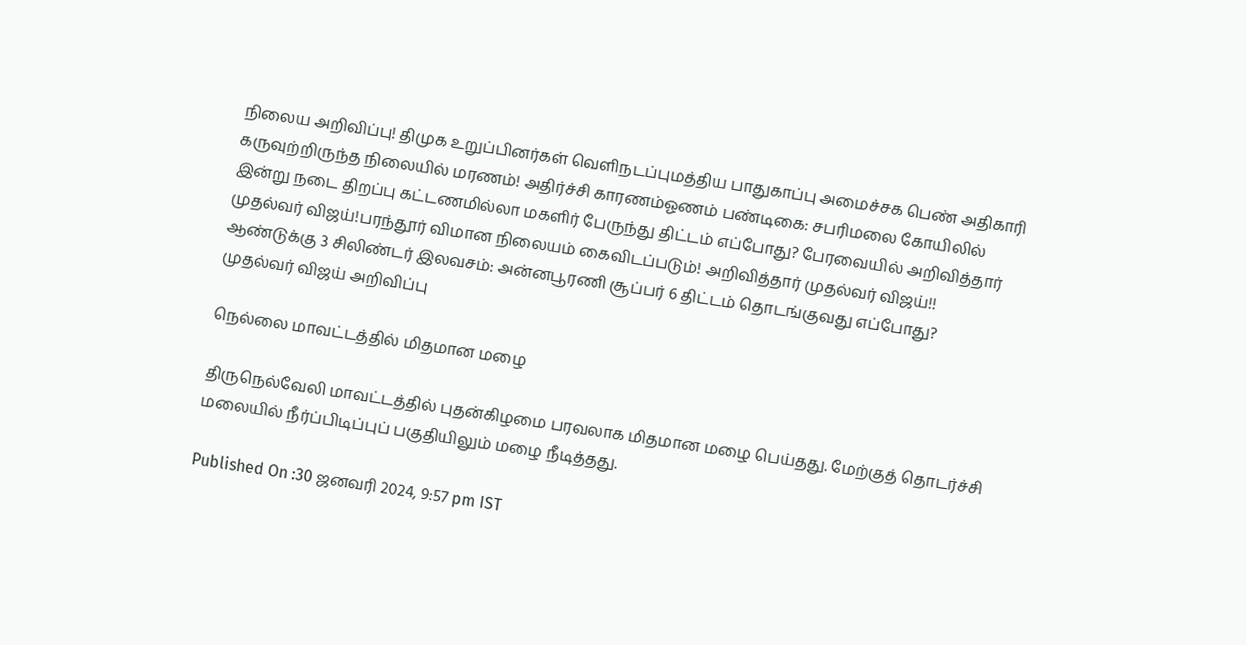நிலைய அறிவிப்பு! திமுக உறுப்பினர்கள் வெளிநடப்புமத்திய பாதுகாப்பு அமைச்சக பெண் அதிகாரி கருவுற்றிருந்த நிலையில் மரணம்! அதிர்ச்சி காரணம்ஓணம் பண்டிகை: சபரிமலை கோயிலில் இன்று நடை திறப்பு கட்டணமில்லா மகளிர் பேருந்து திட்டம் எப்போது? பேரவையில் அறிவித்தார் முதல்வர் விஜய்!பரந்தூர் விமான நிலையம் கைவிடப்படும்! அறிவித்தார் முதல்வர் விஜய்!! ஆண்டுக்கு 3 சிலிண்டர் இலவசம்: அன்னபூரணி சூப்பர் 6 திட்டம் தொடங்குவது எப்போது? முதல்வர் விஜய் அறிவிப்பு

நெல்லை மாவட்டத்தில் மிதமான மழை

திருநெல்வேலி மாவட்டத்தில் புதன்கிழமை பரவலாக மிதமான மழை பெய்தது. மேற்குத் தொடர்ச்சி மலையில் நீர்ப்பிடிப்புப் பகுதியிலும் மழை நீடித்தது.

Published On :30 ஜனவரி 2024, 9:57 pm IST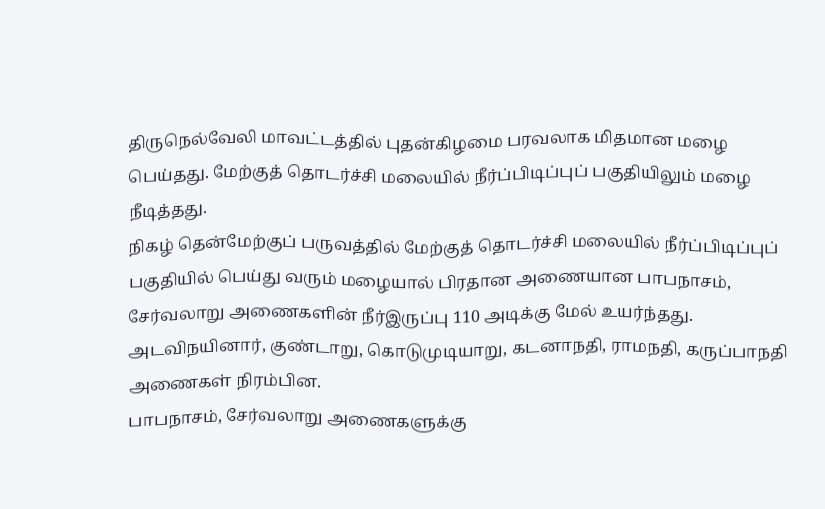திருநெல்வேலி மாவட்டத்தில் புதன்கிழமை பரவலாக மிதமான மழை பெய்தது. மேற்குத் தொடர்ச்சி மலையில் நீர்ப்பிடிப்புப் பகுதியிலும் மழை நீடித்தது.
நிகழ் தென்மேற்குப் பருவத்தில் மேற்குத் தொடர்ச்சி மலையில் நீர்ப்பிடிப்புப் பகுதியில் பெய்து வரும் மழையால் பிரதான அணையான பாபநாசம், சேர்வலாறு அணைகளின் நீர்இருப்பு 110 அடிக்கு மேல் உயர்ந்தது. அடவிநயினார், குண்டாறு, கொடுமுடியாறு, கடனாநதி, ராமநதி, கருப்பாநதி அணைகள் நிரம்பின.
பாபநாசம், சேர்வலாறு அணைகளுக்கு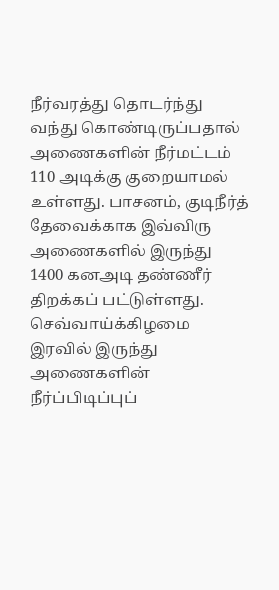நீர்வரத்து தொடர்ந்து வந்து கொண்டிருப்பதால் அணைகளின் நீர்மட்டம் 110 அடிக்கு குறையாமல் உள்ளது. பாசனம், குடிநீர்த் தேவைக்காக இவ்விரு அணைகளில் இருந்து 1400 கனஅடி தண்ணீர் திறக்கப் பட்டுள்ளது. செவ்வாய்க்கிழமை இரவில் இருந்து அணைகளின் நீர்ப்பிடிப்புப்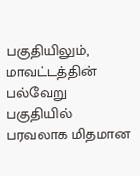பகுதியிலும், மாவட்டத்தின் பல்வேறு பகுதியில் பரவலாக மிதமான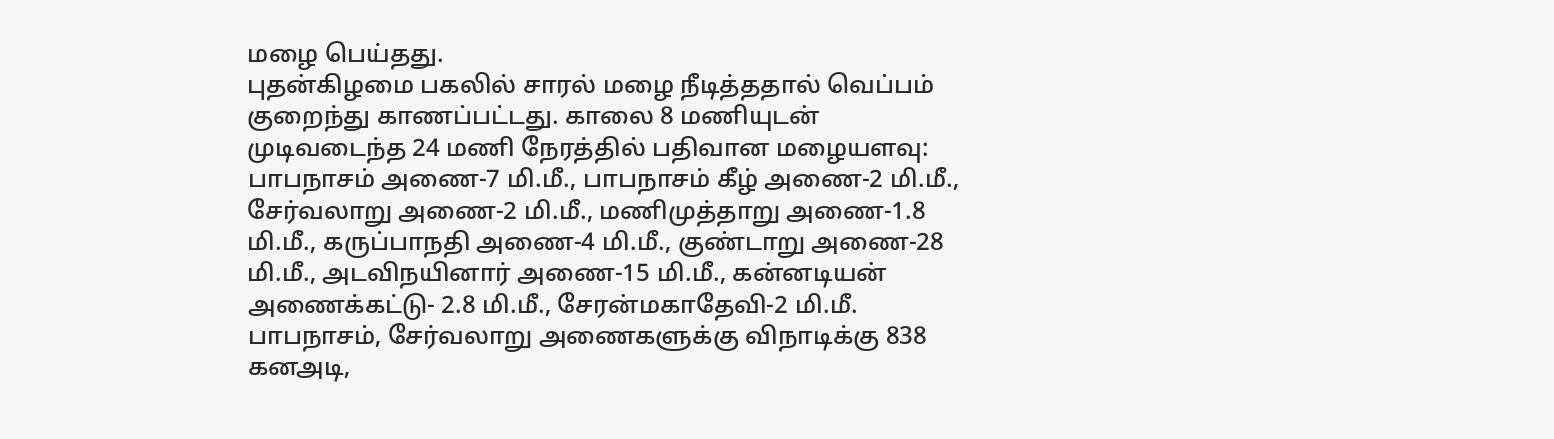மழை பெய்தது.
புதன்கிழமை பகலில் சாரல் மழை நீடித்ததால் வெப்பம் குறைந்து காணப்பட்டது. காலை 8 மணியுடன் முடிவடைந்த 24 மணி நேரத்தில் பதிவான மழையளவு: பாபநாசம் அணை-7 மி.மீ., பாபநாசம் கீழ் அணை-2 மி.மீ., சேர்வலாறு அணை-2 மி.மீ., மணிமுத்தாறு அணை-1.8 மி.மீ., கருப்பாநதி அணை-4 மி.மீ., குண்டாறு அணை-28 மி.மீ., அடவிநயினார் அணை-15 மி.மீ., கன்னடியன் அணைக்கட்டு- 2.8 மி.மீ., சேரன்மகாதேவி-2 மி.மீ.
பாபநாசம், சேர்வலாறு அணைகளுக்கு விநாடிக்கு 838 கனஅடி,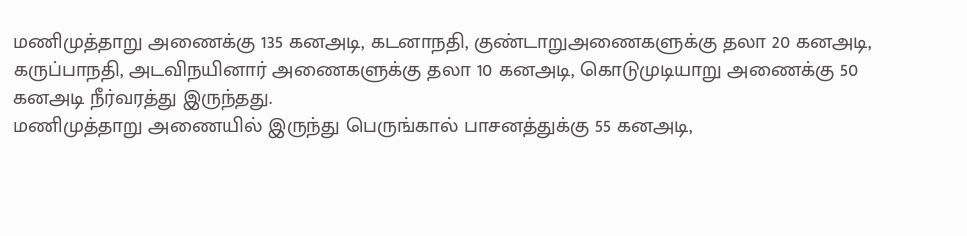மணிமுத்தாறு அணைக்கு 135 கனஅடி, கடனாநதி, குண்டாறுஅணைகளுக்கு தலா 20 கனஅடி, கருப்பாநதி, அடவிநயினார் அணைகளுக்கு தலா 10 கனஅடி, கொடுமுடியாறு அணைக்கு 50 கனஅடி நீர்வரத்து இருந்தது.
மணிமுத்தாறு அணையில் இருந்து பெருங்கால் பாசனத்துக்கு 55 கனஅடி,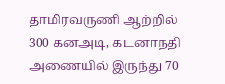தாமிரவருணி ஆற்றில் 300 கனஅடி, கடனாநதி அணையில் இருந்து 70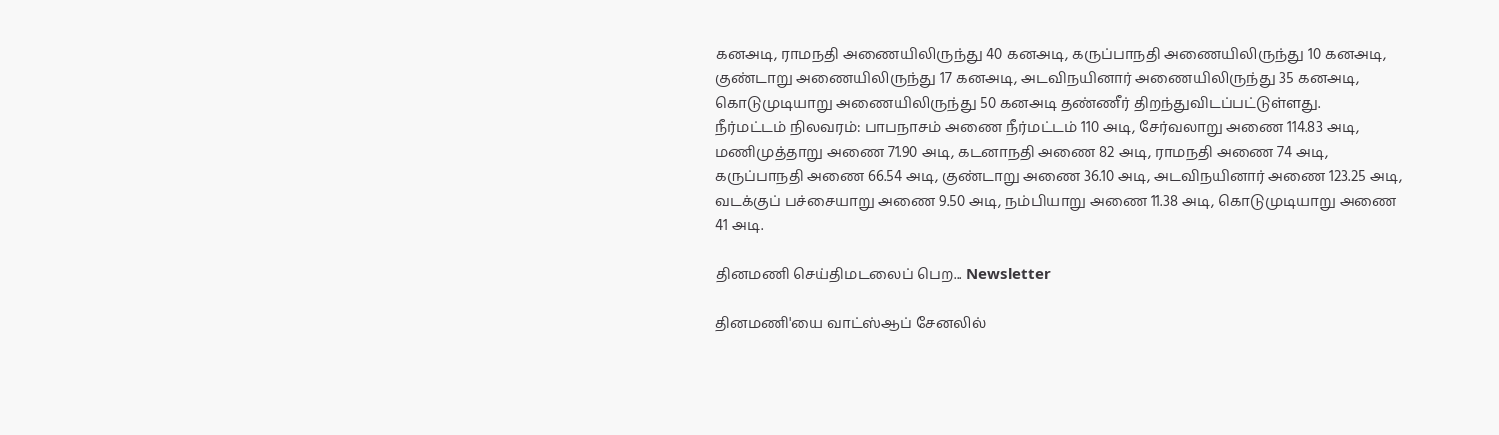கனஅடி, ராமநதி அணையிலிருந்து 40 கனஅடி, கருப்பாநதி அணையிலிருந்து 10 கனஅடி, குண்டாறு அணையிலிருந்து 17 கனஅடி, அடவிநயினார் அணையிலிருந்து 35 கனஅடி, கொடுமுடியாறு அணையிலிருந்து 50 கனஅடி தண்ணீர் திறந்துவிடப்பட்டுள்ளது.
நீர்மட்டம் நிலவரம்: பாபநாசம் அணை நீர்மட்டம் 110 அடி, சேர்வலாறு அணை 114.83 அடி, மணிமுத்தாறு அணை 71.90 அடி, கடனாநதி அணை 82 அடி, ராமநதி அணை 74 அடி, கருப்பாநதி அணை 66.54 அடி, குண்டாறு அணை 36.10 அடி, அடவிநயினார் அணை 123.25 அடி, வடக்குப் பச்சையாறு அணை 9.50 அடி, நம்பியாறு அணை 11.38 அடி, கொடுமுடியாறு அணை 41 அடி.

தினமணி செய்திமடலைப் பெற... Newsletter

தினமணி'யை வாட்ஸ்ஆப் சேனலில்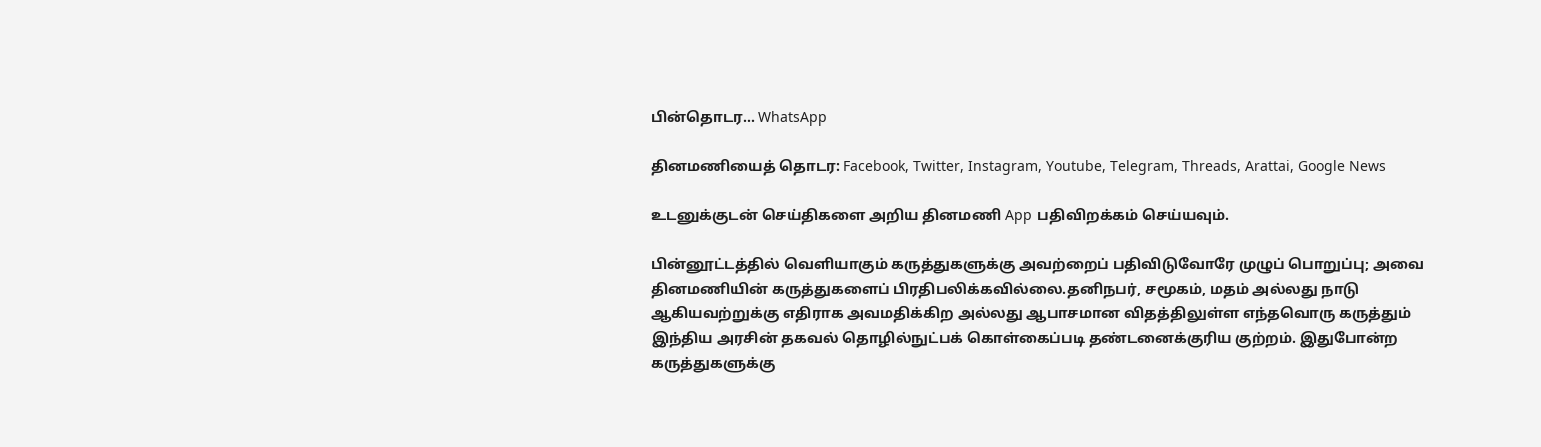பின்தொடர... WhatsApp

தினமணியைத் தொடர: Facebook, Twitter, Instagram, Youtube, Telegram, Threads, Arattai, Google News

உடனுக்குடன் செய்திகளை அறிய தினமணி App பதிவிறக்கம் செய்யவும்.

பின்னூட்டத்தில் வெளியாகும் கருத்துகளுக்கு அவற்றைப் பதிவிடுவோரே முழுப் பொறுப்பு; அவை தினமணியின் கருத்துகளைப் பிரதிபலிக்கவில்லை.தனிநபர், சமூகம், மதம் அல்லது நாடு ஆகியவற்றுக்கு எதிராக அவமதிக்கிற அல்லது ஆபாசமான விதத்திலுள்ள எந்தவொரு கருத்தும் இந்திய அரசின் தகவல் தொழில்நுட்பக் கொள்கைப்படி தண்டனைக்குரிய குற்றம். இதுபோன்ற கருத்துகளுக்கு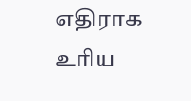எதிராக உரிய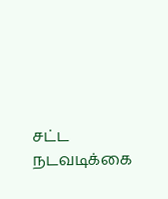சட்ட நடவடிக்கை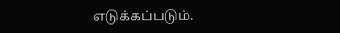எடுக்கப்படும்.